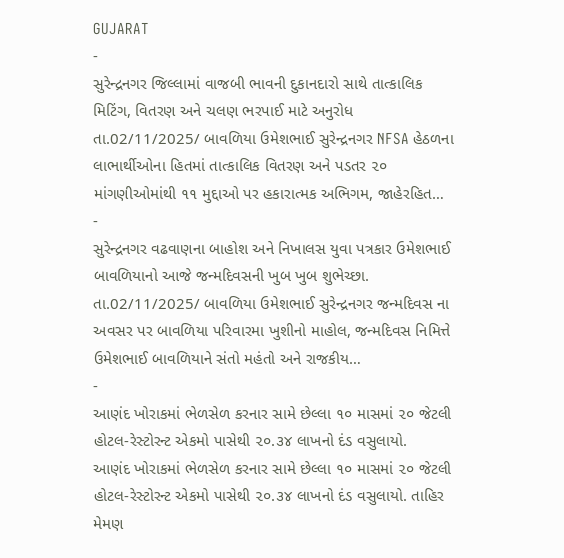GUJARAT
-
સુરેન્દ્રનગર જિલ્લામાં વાજબી ભાવની દુકાનદારો સાથે તાત્કાલિક મિટિંગ, વિતરણ અને ચલણ ભરપાઈ માટે અનુરોધ
તા.02/11/2025/ બાવળિયા ઉમેશભાઈ સુરેન્દ્રનગર NFSA હેઠળના લાભાર્થીઓના હિતમાં તાત્કાલિક વિતરણ અને પડતર ૨૦ માંગણીઓમાંથી ૧૧ મુદ્દાઓ પર હકારાત્મક અભિગમ, જાહેરહિત…
-
સુરેન્દ્રનગર વઢવાણના બાહોશ અને નિખાલસ યુવા પત્રકાર ઉમેશભાઈ બાવળિયાનો આજે જન્મદિવસની ખુબ ખુબ શુભેચ્છા.
તા.02/11/2025/ બાવળિયા ઉમેશભાઈ સુરેન્દ્રનગર જન્મદિવસ ના અવસર પર બાવળિયા પરિવારમા ખુશીનો માહોલ, જન્મદિવસ નિમિત્તે ઉમેશભાઈ બાવળિયાને સંતો મહંતો અને રાજકીય…
-
આણંદ ખોરાકમાં ભેળસેળ કરનાર સામે છેલ્લા ૧૦ માસમાં ૨૦ જેટલી હોટલ-રેસ્ટોરન્ટ એકમો પાસેથી ૨૦.૩૪ લાખનો દંડ વસુલાયો.
આણંદ ખોરાકમાં ભેળસેળ કરનાર સામે છેલ્લા ૧૦ માસમાં ૨૦ જેટલી હોટલ-રેસ્ટોરન્ટ એકમો પાસેથી ૨૦.૩૪ લાખનો દંડ વસુલાયો. તાહિર મેમણ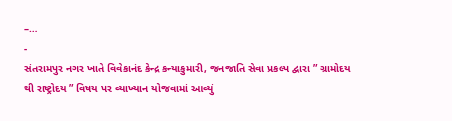–…
-
સંતરામપુર નગર ખાતે વિવેકાનંદ કેન્દ્ર કન્યાકુમારી, જનજાતિ સેવા પ્રકલ્પ દ્વારા ” ગ્રામોદય થી રાષ્ટ્રોદય ” વિષય પર વ્યાખ્યાન યોજવામાં આવ્યું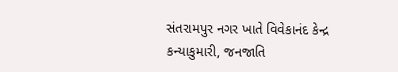સંતરામપુર નગર ખાતે વિવેકાનંદ કેન્દ્ર કન્યાકુમારી, જનજાતિ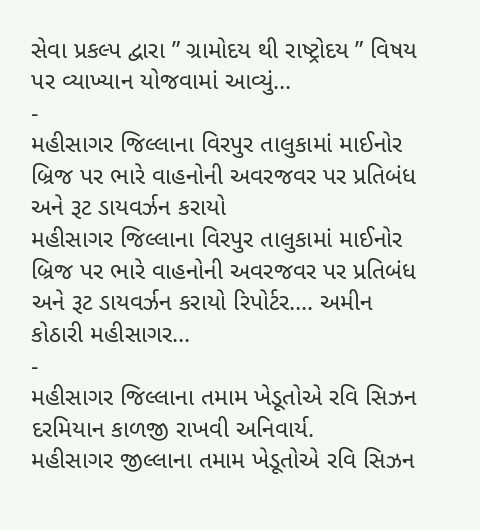સેવા પ્રકલ્પ દ્વારા ” ગ્રામોદય થી રાષ્ટ્રોદય ” વિષય પર વ્યાખ્યાન યોજવામાં આવ્યું…
-
મહીસાગર જિલ્લાના વિરપુર તાલુકામાં માઈનોર બ્રિજ પર ભારે વાહનોની અવરજવર પર પ્રતિબંધ અને રૂટ ડાયવર્ઝન કરાયો
મહીસાગર જિલ્લાના વિરપુર તાલુકામાં માઈનોર બ્રિજ પર ભારે વાહનોની અવરજવર પર પ્રતિબંધ અને રૂટ ડાયવર્ઝન કરાયો રિપોર્ટર…. અમીન કોઠારી મહીસાગર…
-
મહીસાગર જિલ્લાના તમામ ખેડૂતોએ રવિ સિઝન દરમિયાન કાળજી રાખવી અનિવાર્ય.
મહીસાગર જીલ્લાના તમામ ખેડૂતોએ રવિ સિઝન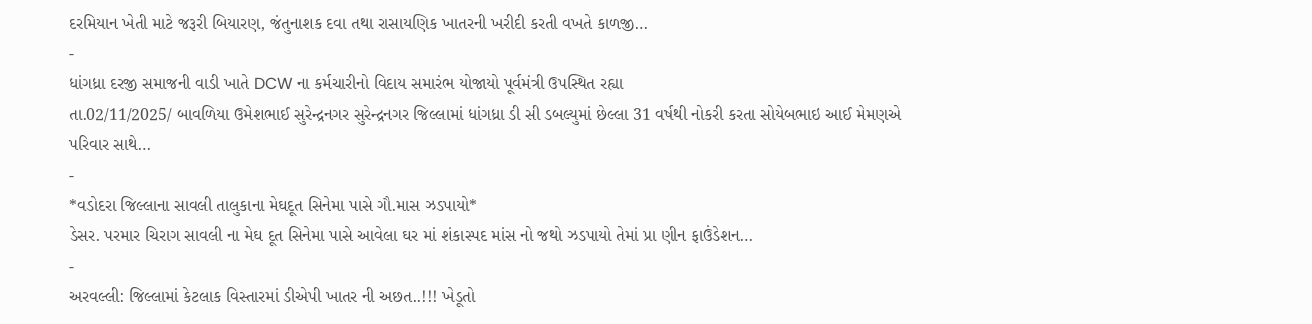દરમિયાન ખેતી માટે જરૂરી બિયારણ, જંતુનાશક દવા તથા રાસાયણિક ખાતરની ખરીદી કરતી વખતે કાળજી…
-
ધાંગધ્રા દરજી સમાજની વાડી ખાતે DCW ના કર્મચારીનો વિદાય સમારંભ યોજાયો પૂર્વમંત્રી ઉપસ્થિત રહ્યા
તા.02/11/2025/ બાવળિયા ઉમેશભાઈ સુરેન્દ્રનગર સુરેન્દ્રનગર જિલ્લામાં ધાંગધ્રા ડી સી ડબલ્યુમાં છેલ્લા 31 વર્ષથી નોકરી કરતા સોયેબભાઇ આઈ મેમણએ પરિવાર સાથે…
-
*વડોદરા જિલ્લાના સાવલી તાલુકાના મેઘદૂત સિનેમા પાસે ગૌ.માસ ઝડપાયો*
ડેસર. પરમાર ચિરાગ સાવલી ના મેઘ દૂત સિનેમા પાસે આવેલા ઘર માં શંકાસ્પદ માંસ નો જથો ઝડપાયો તેમાં પ્રા ણીન ફાઉંડેશન…
-
અરવલ્લી: જિલ્લામાં કેટલાક વિસ્તારમાં ડીએપી ખાતર ની અછત..!!! ખેડૂતો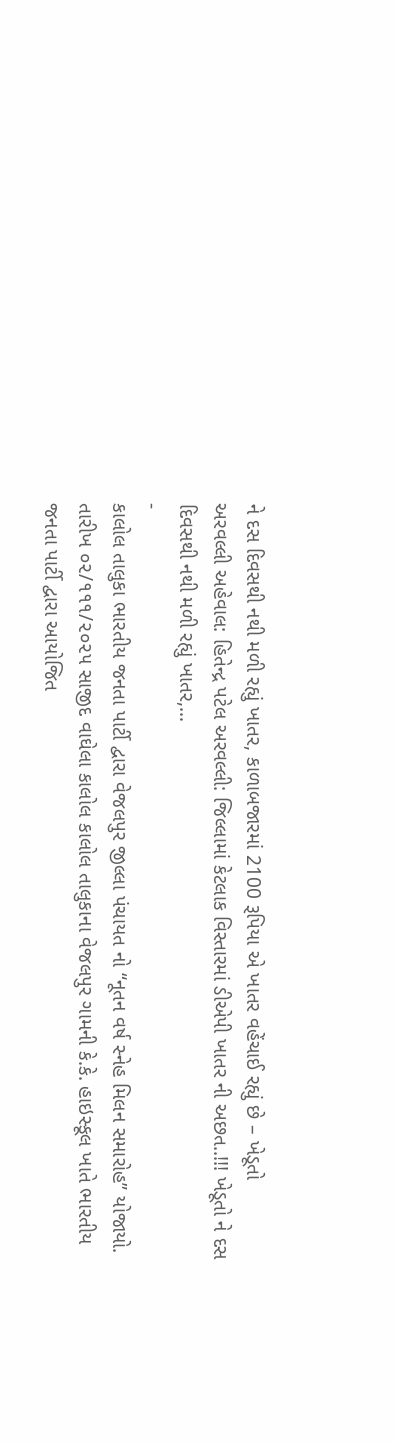ને દસ દિવસથી નથી મળી રહ્યું ખાતર, કાળાબજારમાં 2100 રૂપિયા એ ખાતર વહેંચાઈ રહ્યું છે – ખેડૂતો
અરવલ્લી અહેવાલ: હિતેન્દ્ર પટેલ અરવલ્લી: જિલ્લામાં કેટલાક વિસ્તારમાં ડીએપી ખાતર ની અછત..!!! ખેડૂતો ને દસ દિવસથી નથી મળી રહ્યું ખાતર,…
-
કાલોલ તાલુકા ભારતીય જનતા પાર્ટી દ્વારા વેજલપુર જીલ્લા પંચાયત નો “નૂતન વર્ષ સ્નેહ મિલન સમારોહ” યોજાયો.
તારીખ ૦૨/૧૧૧/૨૦૨૫ સાજીદ વાઘેલા કાલોલ કાલોલ તાલુકાના વેજલપુર ગામની કે.કે. હાઇસ્કૂલ ખાતે ભારતીય જનતા પાર્ટી દ્વારા આયોજિત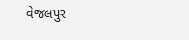વેજલપુર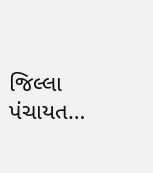જિલ્લા પંચાયત…